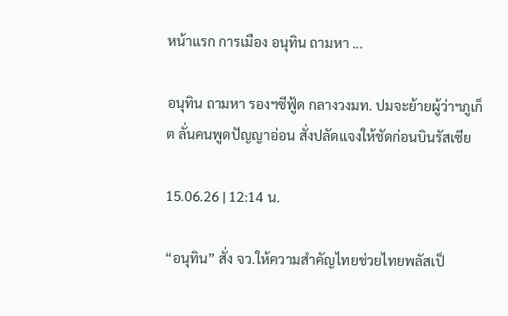หน้าแรก การเมือง อนุทิน ถามหา ...

อนุทิน ถามหา รองฯซีฟู้ด กลางวงมท. ปมจะย้ายผู้ว่าฯภูเก็ต ลั่นคนพูดปัญญาอ่อน สั่งปลัดแจงให้ชัดก่อนบินรัสเซีย

15.06.26 | 12:14 น.

“อนุทิน” สั่ง จว.ให้ความสำคัญไทยช่วยไทยพลัสเป็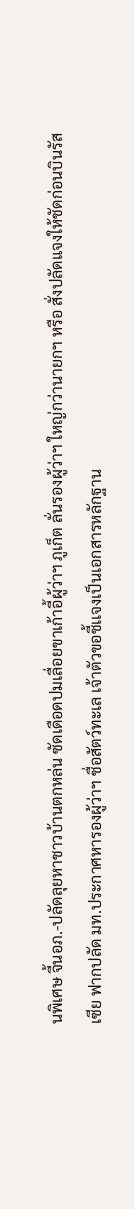นพิเศษ จี้นอภ.-ปลัดลุยหาชาวบ้านตกหล่น ซัดเดือดปมเลื่อยขาเก้าอี้ผู้ว่าฯ ภูเก็ต ลั่นรองผู้ว่าฯ ใหญ่กว่านายกฯ หรือ สั่งปลัดแจงให้ชัดก่อนบินรัสเซีย ฟากปลัด มท.ประกาศหารองผู้ว่าฯ ชื่อสัตว์ทะเล เจ้าตัวขอชี้เเจงเป็นเอกสารหลักฐาน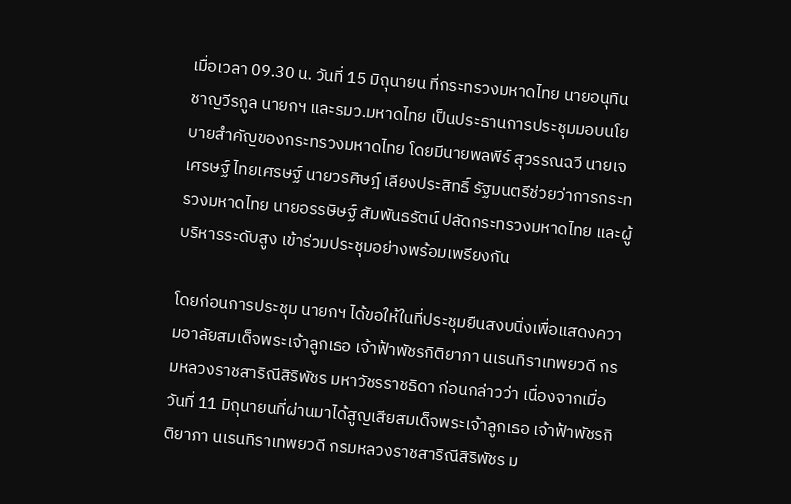เมื่อเวลา 09.30 น. วันที่ 15 มิถุนายน ที่กระทรวงมหาดไทย นายอนุทิน ชาญวีรกูล นายกฯ และรมว.มหาดไทย เป็นประธานการประชุมมอบนโยบายสำคัญของกระทรวงมหาดไทย โดยมีนายพลพีร์ สุวรรณฉวี นายเจเศรษฐ์ ไทยเศรษฐ์ นายวรศิษฎ์ เลียงประสิทธิ์ รัฐมนตรีช่วยว่าการกระทรวงมหาดไทย นายอรรษิษฐ์ สัมพันธรัตน์ ปลัดกระทรวงมหาดไทย และผู้บริหารระดับสูง เข้าร่วมประชุมอย่างพร้อมเพรียงกัน

โดยก่อนการประชุม นายกฯ ได้ขอให้ในที่ประชุมยืนสงบนิ่งเพื่อแสดงความอาลัยสมเด็จพระเจ้าลูกเธอ เจ้าฟ้าพัชรกิติยาภา นเรนทิราเทพยวดี กรมหลวงราชสาริณีสิริพัชร มหาวัชรราชธิดา ก่อนกล่าวว่า เนื่องจากเมื่อวันที่ 11 มิถุนายนที่ผ่านมาได้สูญเสียสมเด็จพระเจ้าลูกเธอ เจ้าฟ้าพัชรกิติยาภา นเรนทิราเทพยวดี กรมหลวงราชสาริณีสิริพัชร ม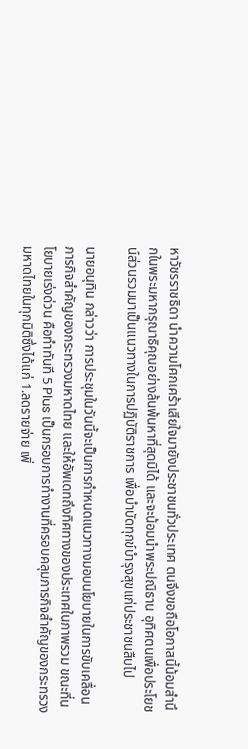หาวัชรราชธิดา นำความโศกเศร้าเสียใจมายังประชาชนทั่วประเทศ ตนจึงขอถือโอกาสนี้น้อมสำนึกในพระมหากรุณาธิคุณอย่างล้นพ้นหาที่สุดมิได้ และจะน้อมนำพระปณิธาน อุทิศตนเพื่อประโยชน์ส่วนรวมมาเป็นแนวทางในการปฏิบัติราชการ เพื่อบำบัดทุกข์บำรุงสุขแก่ประชาชนสืบไป

นายอนุทิน กล่าวว่า การประชุมในวันนี้จะเป็นการกำหนดแนวทางมอบนโยบายในการขับเคลื่อนภารกิจสำคัญของกระทรวงมหาดไทย และให้อัพเดทถึงทิศทางของประเทศในภาพรวม ขณะที่นโยบายเร่งด่วน คือทำทันที 5 Plus เป็นกรอบการทำงานที่ครอบคลุมภารกิจสำคัญของกระทรวงมหาดไทยในทุกมิติซึ่งได้แก่ 1.ลดรายจ่าย เพิ่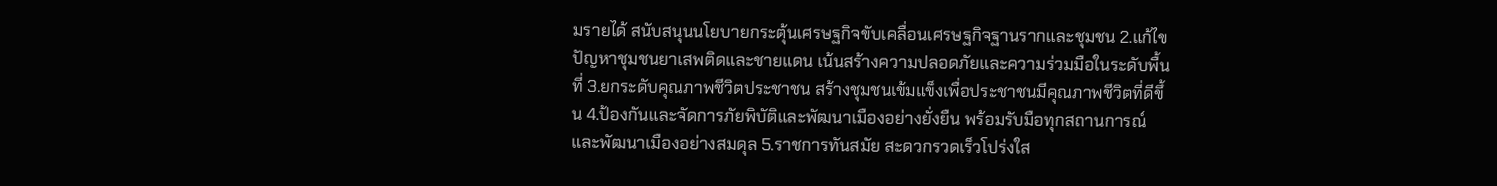มรายได้ สนับสนุนนโยบายกระตุ้นเศรษฐกิจขับเคลื่อนเศรษฐกิจฐานรากและชุมชน 2.แก้ไขปัญหาชุมชนยาเสพติดและชายแดน เน้นสร้างความปลอดภัยและความร่วมมือในระดับพื้นที่ 3.ยกระดับคุณภาพชีวิตประชาชน สร้างชุมชนเข้มแข็งเพื่อประชาชนมีคุณภาพชีวิตที่ดีขึ้น 4.ป้องกันและจัดการภัยพิบัติและพัฒนาเมืองอย่างยั่งยืน พร้อมรับมือทุกสถานการณ์และพัฒนาเมืองอย่างสมดุล 5.ราชการทันสมัย สะดวกรวดเร็วโปร่งใส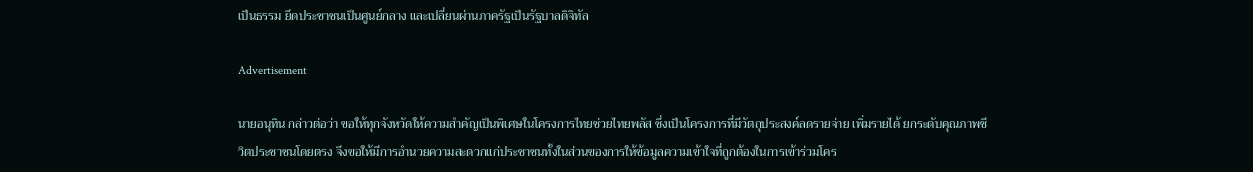เป็นธรรม ยึดประชาชนเป็นศูนย์กลาง และเปลี่ยนผ่านภาครัฐเป็นรัฐบาลดิจิทัล

Advertisement

นายอนุทิน กล่าวต่อว่า ขอให้ทุกจังหวัดให้ความสำคัญเป็นพิเศษในโครงการไทยช่วยไทยพลัส ซึ่งเป็นโครงการที่มีวัตถุประสงค์ลดรายจ่าย เพิ่มรายได้ ยกระดับคุณภาพชีวิตประชาชนโดยตรง จึงขอให้มีการอำนวยความสะดวกแก่ประชาชนทั้งในส่วนของการให้ข้อมูลความเข้าใจที่ถูกต้องในการเข้าร่วมโคร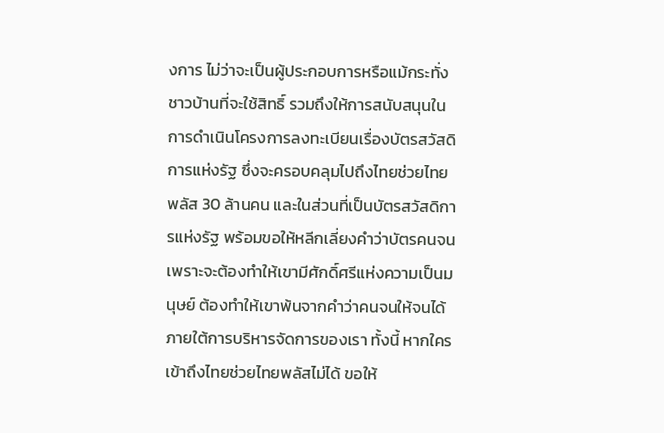งการ ไม่ว่าจะเป็นผู้ประกอบการหรือแม้กระทั่งชาวบ้านที่จะใช้สิทธิ์ รวมถึงให้การสนับสนุนในการดำเนินโครงการลงทะเบียนเรื่องบัตรสวัสดิการแห่งรัฐ ซึ่งจะครอบคลุมไปถึงไทยช่วยไทยพลัส 30 ล้านคน และในส่วนที่เป็นบัตรสวัสดิการแห่งรัฐ พร้อมขอให้หลีกเลี่ยงคำว่าบัตรคนจน เพราะจะต้องทำให้เขามีศักดิ์ศรีแห่งความเป็นมนุษย์ ต้องทำให้เขาพ้นจากคำว่าคนจนให้จนได้ภายใต้การบริหารจัดการของเรา ทั้งนี้ หากใครเข้าถึงไทยช่วยไทยพลัสไม่ได้ ขอให้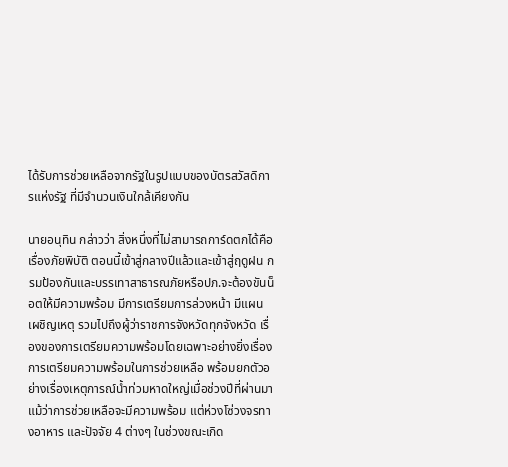ได้รับการช่วยเหลือจากรัฐในรูปแบบของบัตรสวัสดิการแห่งรัฐ ที่มีจำนวนเงินใกล้เคียงกัน

นายอนุทิน กล่าวว่า สิ่งหนึ่งที่ไม่สามารถการ์ดตกได้คือเรื่องภัยพิบัติ ตอนนี้เข้าสู่กลางปีแล้วและเข้าสู่ฤดูฝน กรมป้องกันและบรรเทาสาธารณภัยหรือปภ.จะต้องขันน็อตให้มีความพร้อม มีการเตรียมการล่วงหน้า มีแผนเผชิญเหตุ รวมไปถึงผู้ว่าราชการจังหวัดทุกจังหวัด เรื่องของการเตรียมความพร้อมโดยเฉพาะอย่างยิ่งเรื่องการเตรียมความพร้อมในการช่วยเหลือ พร้อมยกตัวอย่างเรื่องเหตุการณ์น้ำท่วมหาดใหญ่เมื่อช่วงปีที่ผ่านมา แม้ว่าการช่วยเหลือจะมีความพร้อม แต่ห่วงโซ่วงจรทางอาหาร และปัจจัย 4 ต่างๆ ในช่วงขณะเกิด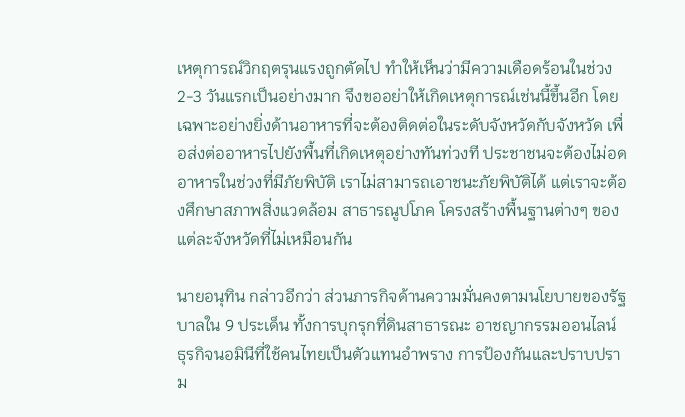เหตุการณ์วิกฤตรุนแรงถูกตัดไป ทำให้เห็นว่ามีความเดือดร้อนในช่วง 2-3 วันแรกเป็นอย่างมาก จึงขออย่าให้เกิดเหตุการณ์เช่นนี้ขึ้นอีก โดยเฉพาะอย่างยิ่งด้านอาหารที่จะต้องติดต่อในระดับจังหวัดกับจังหวัด เพื่อส่งต่ออาหารไปยังพื้นที่เกิดเหตุอย่างทันท่วงที ประชาชนจะต้องไม่อดอาหารในช่วงที่มีภัยพิบัติ เราไม่สามารถเอาชนะภัยพิบัติได้ แต่เราจะต้องศึกษาสภาพสิ่งแวดล้อม สาธารณูปโภค โครงสร้างพื้นฐานต่างๆ ของแต่ละจังหวัดที่ไม่เหมือนกัน

นายอนุทิน กล่าวอีกว่า ส่วนภารกิจด้านความมั่นคงตามนโยบายของรัฐบาลใน 9 ประเด็น ทั้งการบุกรุกที่ดินสาธารณะ อาชญากรรมออนไลน์ ธุรกิจนอมินีที่ใช้คนไทยเป็นตัวแทนอำพราง การป้องกันและปราบปราม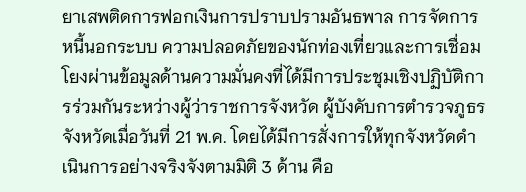ยาเสพติดการฟอกเงินการปราบปรามอันธพาล การจัดการหนี้นอกระบบ ความปลอดภัยของนักท่องเที่ยวและการเชื่อมโยงผ่านข้อมูลด้านความมั่นคงที่ได้มีการประชุมเชิงปฏิบัติการร่วมกันระหว่างผู้ว่าราชการจังหวัด ผู้บังคับการตำรวจภูธรจังหวัดเมื่อวันที่ 21 พ.ค. โดยได้มีการสั่งการให้ทุกจังหวัดดำเนินการอย่างจริงจังตามมิติ 3 ด้าน คือ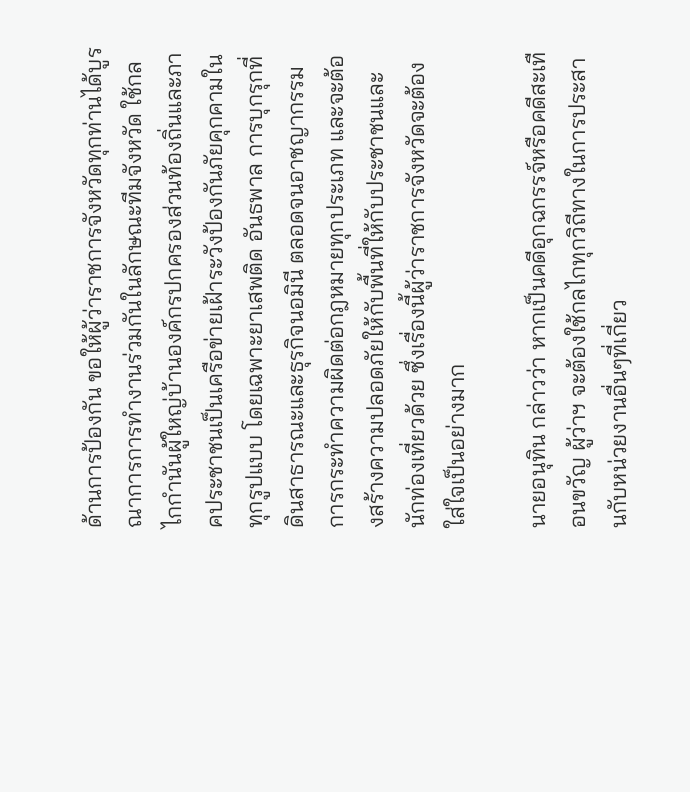ด้านการป้องกัน ขอให้ผู้ว่าราชการจังหวัดทุกท่านได้บูรณาการการทำงานร่วมกันในลักษณะทีมจังหวัด ใช้กลไกกำนันผู้ใหญ่บ้านองค์กรปกครองส่วนท้องถิ่นและภาคประชาชนเป็นเครือข่ายเฝ้าระวังป้องกันภัยคุกคามในทุกรูปแบบ โดยเฉพาะยาเสพติด อันธพาล การบุกรุกที่ดินสาธารณะและธุรกิจนอมินี ตลอดจนอาชญากรรมการกระทำความผิดต่อกฎหมายทุกประเภท และจะต้องสร้างความปลอดภัยให้กับพื้นที่ให้กับประชาชนและนักท่องเที่ยวด้วย ซึ่งเรื่องนี้ผู้ว่าราชการจังหวัดจะต้องใส่ใจเป็นอย่างมาก

นายอนุทิน กล่าวว่า หากเป็นคดีอุกฉกรรจ์หรือคดีสะเทือนขวัญ ผู้ว่าฯ จะต้องใช้กลไกทุกวิถีทางในการประสานกับหน่วยงานอื่นๆที่เกี่ยว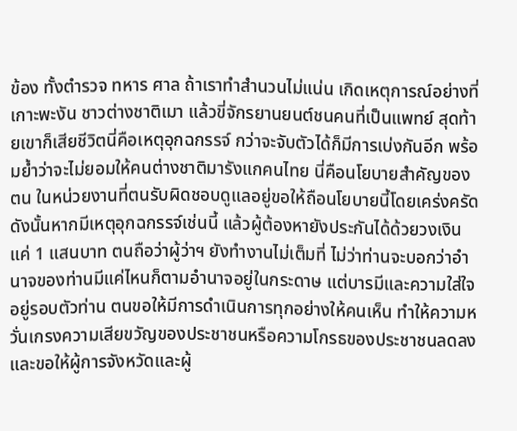ข้อง ทั้งตำรวจ ทหาร ศาล ถ้าเราทำสำนวนไม่แน่น เกิดเหตุการณ์อย่างที่เกาะพะงัน ชาวต่างชาติเมา แล้วขี่จักรยานยนต์ชนคนที่เป็นแพทย์ สุดท้ายเขาก็เสียชีวิตนี่คือเหตุอุกฉกรรจ์ กว่าจะจับตัวได้ก็มีการเบ่งกันอีก พร้อมย้ำว่าจะไม่ยอมให้คนต่างชาติมารังแกคนไทย นี่คือนโยบายสำคัญของตน ในหน่วยงานที่ตนรับผิดชอบดูแลอยู่ขอให้ถือนโยบายนี้โดยเคร่งครัด ดังนั้นหากมีเหตุอุกฉกรรจ์เช่นนี้ แล้วผู้ต้องหายังประกันได้ด้วยวงเงินแค่ 1 แสนบาท ตนถือว่าผู้ว่าฯ ยังทำงานไม่เต็มที่ ไม่ว่าท่านจะบอกว่าอำนาจของท่านมีแค่ไหนก็ตามอำนาจอยู่ในกระดาษ แต่บารมีและความใส่ใจอยู่รอบตัวท่าน ตนขอให้มีการดำเนินการทุกอย่างให้คนเห็น ทำให้ความหวั่นเกรงความเสียขวัญของประชาชนหรือความโกรธของประชาชนลดลง และขอให้ผู้การจังหวัดและผู้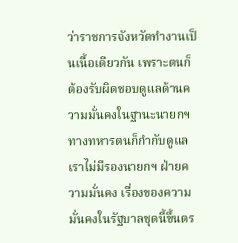ว่าราชการจังหวัดทำงานเป็นเนื้อเดียวกัน เพราะตนก็ต้องรับผิดชอบดูแลด้านความมั่นคงในฐานะนายกฯ ทางทหารตนก็กำกับดูแล เราไม่มีรองนายกฯ ฝ่ายความมั่นคง เรื่องของความมั่นคงในรัฐบาลชุดนี้ขึ้นตร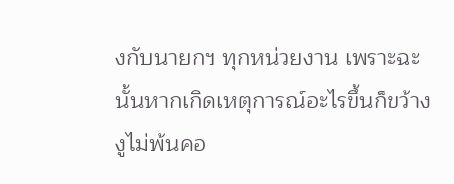งกับนายกฯ ทุกหน่วยงาน เพราะฉะนั้นหากเกิดเหตุการณ์อะไรขึ้นก็ขว้างงูไม่พ้นคอ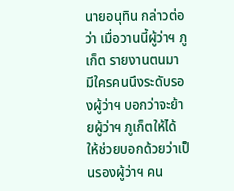นายอนุทิน กล่าวต่อว่า เมื่อวานนี้ผู้ว่าฯ ภูเก็ต รายงานตนมา มีใครคนนึงระดับรองผู้ว่าฯ บอกว่าจะย้ายผู้ว่าฯ ภูเก็ตให้ได้ ให้ช่วยบอกด้วยว่าเป็นรองผู้ว่าฯ คน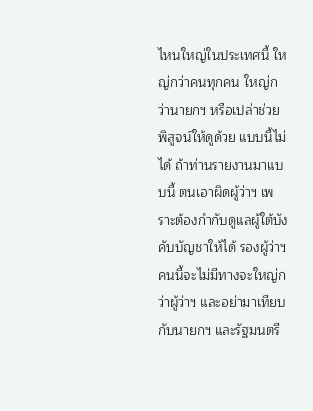ไหนใหญ่ในประเทศนี้ ใหญ่กว่าคนทุกคน ใหญ่กว่านายกฯ หรือเปล่าช่วยพิสูจน์ให้ดูด้วย แบบนี้ไม่ได้ ถ้าท่านรายงานมาแบบนี้ ตนเอาผิดผู้ว่าฯ เพราะต้องกำกับดูแลผู้ใต้บังคับบัญชาให้ได้ รองผู้ว่าฯ คนนี้จะไม่มีทางจะใหญ่กว่าผู้ว่าฯ และอย่ามาเทียบกับนายกฯ และรัฐมนตรี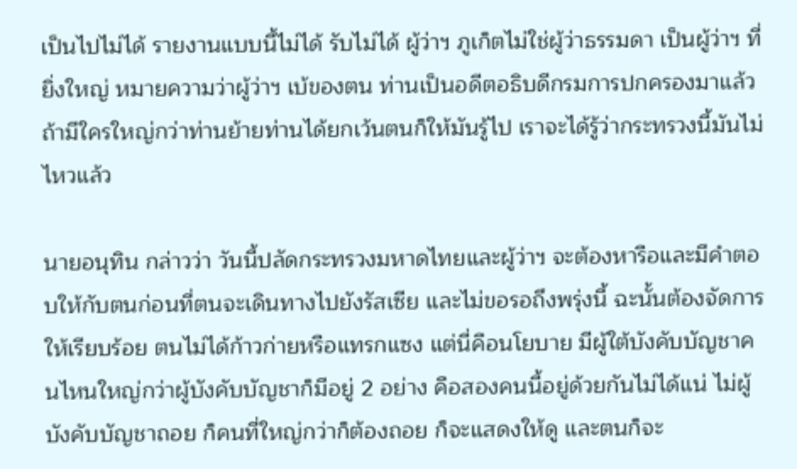เป็นไปไม่ได้ รายงานแบบนี้ไม่ได้ รับไม่ได้ ผู้ว่าฯ ภูเก็ตไม่ใช่ผู้ว่าธรรมดา เป็นผู้ว่าฯ ที่ยิ่งใหญ่ หมายความว่าผู้ว่าฯ เบ้ของตน ท่านเป็นอดีตอธิบดีกรมการปกครองมาแล้ว ถ้ามีใครใหญ่กว่าท่านย้ายท่านได้ยกเว้นตนก็ให้มันรู้ไป เราจะได้รู้ว่ากระทรวงนี้มันไม่ไหวแล้ว

นายอนุทิน กล่าวว่า วันนี้ปลัดกระทรวงมหาดไทยและผู้ว่าฯ จะต้องหารือและมีคำตอบให้กับตนก่อนที่ตนจะเดินทางไปยังรัสเซีย และไม่ขอรอถึงพรุ่งนี้ ฉะนั้นต้องจัดการให้เรียบร้อย ตนไม่ได้ก้าวก่ายหรือแทรกแซง แต่นี่คือนโยบาย มีผู้ใต้บังคับบัญชาคนไหนใหญ่กว่าผู้บังคับบัญชาก็มีอยู่ 2 อย่าง คือสองคนนี้อยู่ด้วยกันไม่ได้แน่ ไม่ผู้บังคับบัญชาถอย ก็คนที่ใหญ่กว่าก็ต้องถอย ก็จะแสดงให้ดู และตนก็จะ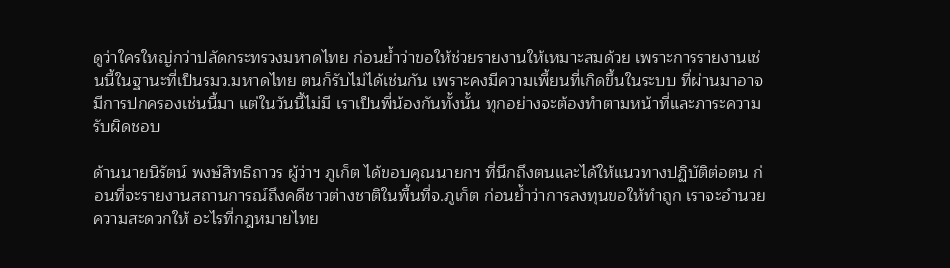ดูว่าใครใหญ่กว่าปลัดกระทรวงมหาดไทย ก่อนย้ำว่าขอให้ช่วยรายงานให้เหมาะสมด้วย เพราะการรายงานเช่นนี้ในฐานะที่เป็นรมว.มหาดไทย ตนก็รับไม่ได้เช่นกัน เพราะคงมีความเพี้ยนที่เกิดขึ้นในระบบ ที่ผ่านมาอาจมีการปกครองเช่นนี้มา แต่ในวันนี้ไม่มี เราเป็นพี่น้องกันทั้งนั้น ทุกอย่างจะต้องทำตามหน้าที่และภาระความรับผิดชอบ

ด้านนายนิรัตน์ พงษ์สิทธิถาวร ผู้ว่าฯ ภูเก็ต ได้ขอบคุณนายกฯ ที่นึกถึงตนและได้ให้แนวทางปฏิบัติต่อตน ก่อนที่จะรายงานสถานการณ์ถึงคดีชาวต่างชาติในพื้นที่จ.ภูเก็ต ก่อนย้ำว่าการลงทุนขอให้ทำถูก เราจะอำนวยความสะดวกให้ อะไรที่กฎหมายไทย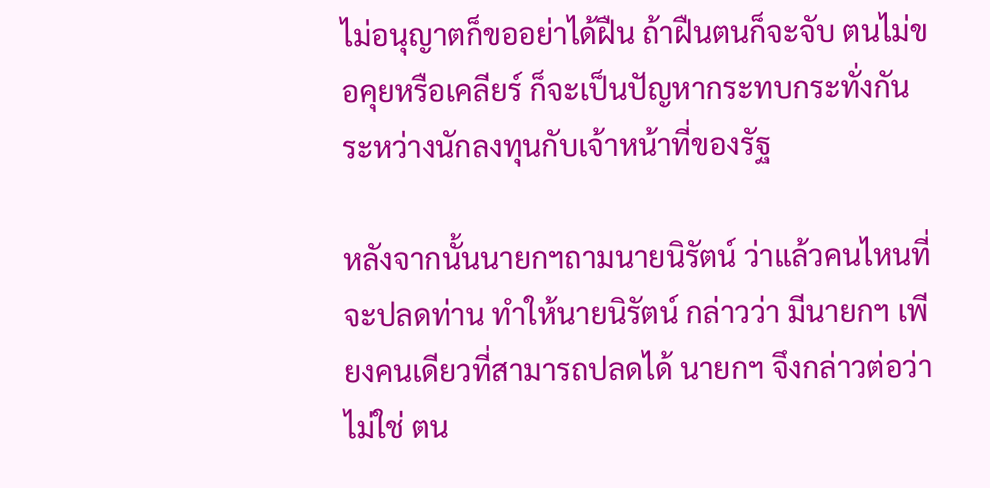ไม่อนุญาตก็ขออย่าได้ฝืน ถ้าฝืนตนก็จะจับ ตนไม่ขอคุยหรือเคลียร์ ก็จะเป็นปัญหากระทบกระทั่งกันระหว่างนักลงทุนกับเจ้าหน้าที่ของรัฐ

หลังจากนั้นนายกฯถามนายนิรัตน์ ว่าแล้วคนไหนที่จะปลดท่าน ทำให้นายนิรัตน์ กล่าวว่า มีนายกฯ เพียงคนเดียวที่สามารถปลดได้ นายกฯ จึงกล่าวต่อว่าไม่ใช่ ตน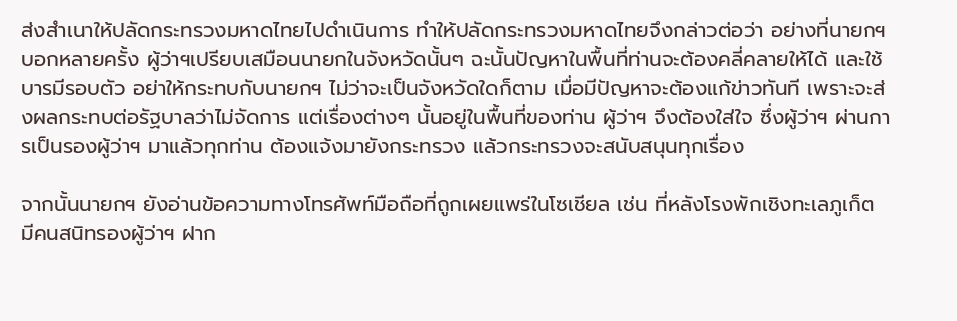ส่งสำเนาให้ปลัดกระทรวงมหาดไทยไปดำเนินการ ทำให้ปลัดกระทรวงมหาดไทยจึงกล่าวต่อว่า อย่างที่นายกฯบอกหลายครั้ง ผู้ว่าฯเปรียบเสมือนนายกในจังหวัดนั้นๆ ฉะนั้นปัญหาในพื้นที่ท่านจะต้องคลี่คลายให้ได้ และใช้บารมีรอบตัว อย่าให้กระทบกับนายกฯ ไม่ว่าจะเป็นจังหวัดใดก็ตาม เมื่อมีปัญหาจะต้องแก้ข่าวทันที เพราะจะส่งผลกระทบต่อรัฐบาลว่าไม่จัดการ แต่เรื่องต่างๆ นั้นอยู่ในพื้นที่ของท่าน ผู้ว่าฯ จึงต้องใส่ใจ ซึ่งผู้ว่าฯ ผ่านการเป็นรองผู้ว่าฯ มาแล้วทุกท่าน ต้องแจ้งมายังกระทรวง แล้วกระทรวงจะสนับสนุนทุกเรื่อง

จากนั้นนายกฯ ยังอ่านข้อความทางโทรศัพท์มือถือที่ถูกเผยแพร่ในโซเชียล เช่น ที่หลังโรงพักเชิงทะเลภูเก็ต มีคนสนิทรองผู้ว่าฯ ฝาก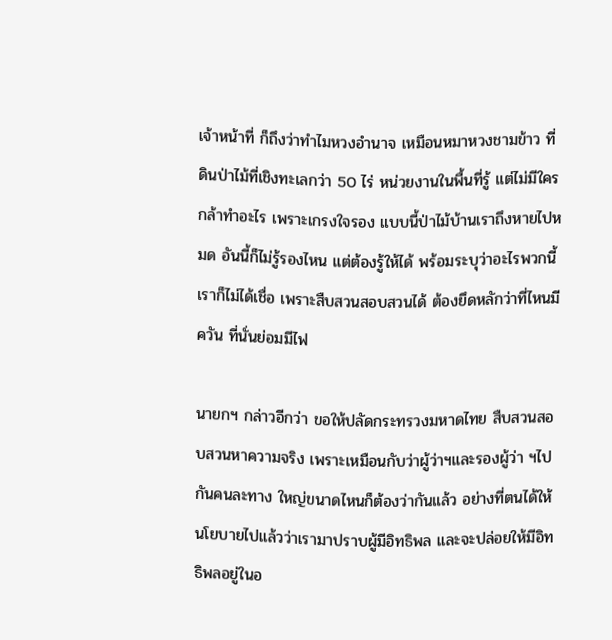เจ้าหน้าที่ ก็ถึงว่าทำไมหวงอำนาจ เหมือนหมาหวงชามข้าว ที่ดินป่าไม้ที่เชิงทะเลกว่า 50 ไร่ หน่วยงานในพื้นที่รู้ แต่ไม่มีใครกล้าทำอะไร เพราะเกรงใจรอง แบบนี้ป่าไม้บ้านเราถึงหายไปหมด อันนี้ก็ไม่รู้รองไหน แต่ต้องรู้ให้ได้ พร้อมระบุว่าอะไรพวกนี้เราก็ไม่ได้เชื่อ เพราะสืบสวนสอบสวนได้ ต้องยึดหลักว่าที่ไหนมีควัน ที่นั่นย่อมมีไฟ

นายกฯ กล่าวอีกว่า ขอให้ปลัดกระทรวงมหาดไทย สืบสวนสอบสวนหาความจริง เพราะเหมือนกับว่าผู้ว่าฯและรองผู้ว่า ฯไปกันคนละทาง ใหญ่ขนาดไหนก็ต้องว่ากันแล้ว อย่างที่ตนได้ให้นโยบายไปแล้วว่าเรามาปราบผู้มีอิทธิพล และจะปล่อยให้มีอิทธิพลอยู่ในอ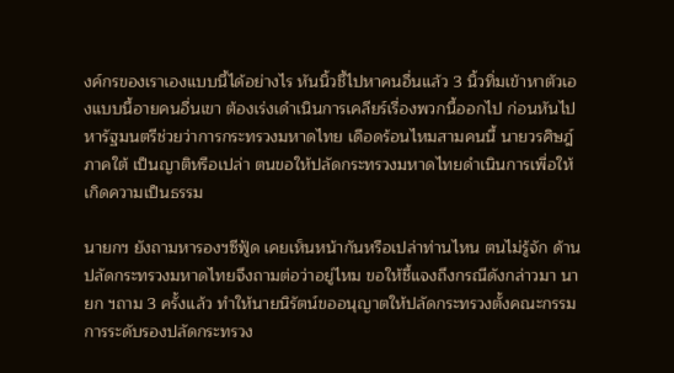งค์กรของเราเองแบบนี้ได้อย่างไร หันนิ้วชี้ไปหาคนอื่นแล้ว 3 นิ้วทิ่มเข้าหาตัวเองแบบนี้อายคนอื่นเขา ต้องเร่งเดำเนินการเคลียร์เรื่องพวกนี้ออกไป ก่อนหันไปหารัฐมนตรีช่วยว่าการกระทรวงมหาดไทย เดือดร้อนไหมสามคนนี้ นายวรศิษฎ์ ภาคใต้ เป็นญาติหรือเปล่า ตนขอให้ปลัดกระทรวงมหาดไทยดำเนินการเพื่อให้เกิดความเป็นธรรม

นายกฯ ยังถามหารองฯซีฟู้ด เคยเห็นหน้ากันหรือเปล่าท่านไหน ตนไม่รู้จัก ด้านปลัดกระทรวงมหาดไทยจึงถามต่อว่าอยู่ไหม ขอให้ชี้แจงถึงกรณีดังกล่าวมา นายก ฯถาม 3 ครั้งแล้ว ทำให้นายนิรัตน์ขออนุญาตให้ปลัดกระทรวงตั้งคณะกรรมการระดับรองปลัดกระทรวง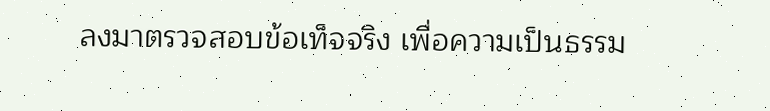ลงมาตรวจสอบข้อเท็จจริง เพื่อความเป็นธรรม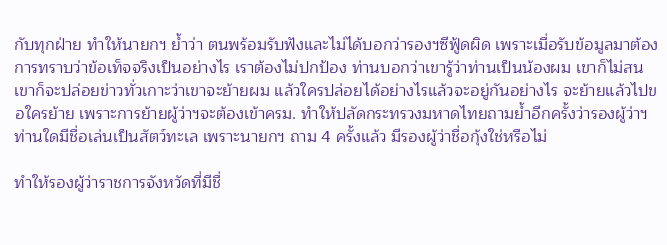กับทุกฝ่าย ทำให้นายกฯ ย้ำว่า ตนพร้อมรับฟังและไม่ได้บอกว่ารองฯซีฟู้ดผิด เพราะเมื่อรับข้อมูลมาต้องการทราบว่าข้อเท็จจริงเป็นอย่างไร เราต้องไม่ปกป้อง ท่านบอกว่าเขารู้ว่าท่านเป็นน้องผม เขาก็ไม่สน เขาก็จะปล่อยข่าวทั่วเกาะว่าเขาจะย้ายผม แล้วใครปล่อยได้อย่างไรแล้วจะอยู่กันอย่างไร จะย้ายแล้วไปขอใครย้าย เพราะการย้ายผู้ว่าฯจะต้องเข้าครม. ทำให้ปลัดกระทรวงมหาดไทยถามย้ำอีกครั้งว่ารองผู้ว่าฯ ท่านใดมีชื่อเล่นเป็นสัตว์ทะเล เพราะนายกฯ ถาม 4 ครั้งแล้ว มีรองผู้ว่าชื่อกุ้งใช่หรือไม่

ทำให้รองผู้ว่าราชการจังหวัดที่มีชื่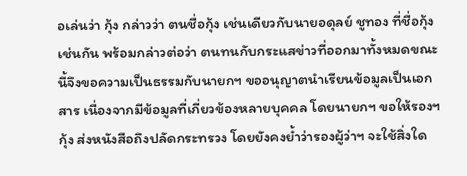อเล่นว่า กุ้ง กล่าวว่า ตนชื่อกุ้ง เช่นเดียวกับนายอดุลย์ ชูทอง ที่ชื่อกุ้งเช่นกัน พร้อมกล่าวต่อว่า ตนทนกับกระแสข่าวที่ออกมาทั้งหมดขณะนี้จึงขอความเป็นธรรมกับนายกฯ ขออนุญาตนำเรียนข้อมูลเป็นเอกสาร เนื่องจากมีข้อมูลที่เกี่ยวข้องหลายบุคคล โดยนายกฯ ขอให้รองฯกุ้ง ส่งหนังสือถึงปลัดกระทรวง โดยยังคงย้ำว่ารองผู้ว่าฯ จะใช้สิ่งใด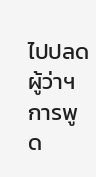ไปปลดผู้ว่าฯ การพูด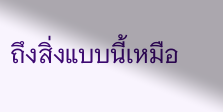ถึงสิ่งแบบนี้เหมือ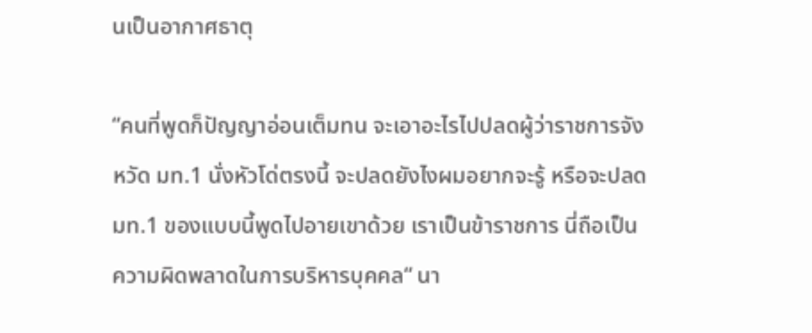นเป็นอากาศธาตุ

“คนที่พูดก็ปัญญาอ่อนเต็มทน จะเอาอะไรไปปลดผู้ว่าราชการจังหวัด มท.1 นั่งหัวโด่ตรงนี้ จะปลดยังไงผมอยากจะรู้ หรือจะปลด มท.1 ของแบบนี้พูดไปอายเขาด้วย เราเป็นข้าราชการ นี่ถือเป็นความผิดพลาดในการบริหารบุคคล“ นา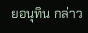ยอนุทิน กล่าว